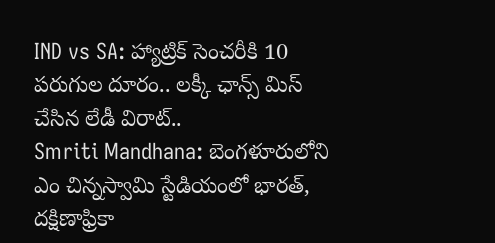IND vs SA: హ్యాట్రిక్ సెంచరీకి 10 పరుగుల దూరం.. లక్కీ ఛాన్స్ మిస్ చేసిన లేడీ విరాట్..
Smriti Mandhana: బెంగళూరులోని ఎం చిన్నస్వామి స్టేడియంలో భారత్, దక్షిణాఫ్రికా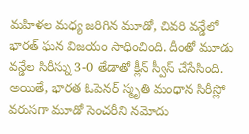మహిళల మధ్య జరిగిన మూడో, చివరి వన్డేలో భారత్ ఘన విజయం సాధించింది. దీంతో మూడు వన్డేల సిరీస్ను 3-0 తేడాతో క్లీన్ స్వీస్ చేసేసింది. అయితే, భారత ఓపెనర్ స్మృతి మంధాన సిరీస్లో వరుసగా మూడో సెంచరీని నమోదు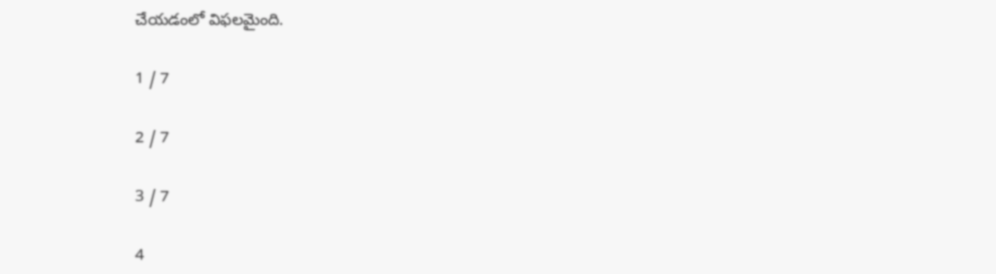చేయడంలో విఫలమైంది.

1 / 7

2 / 7

3 / 7

4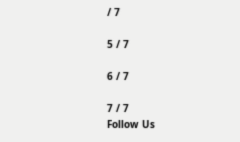/ 7

5 / 7

6 / 7

7 / 7
Follow Us